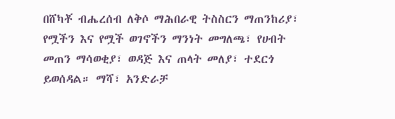በሸካቾ ብሔረሰብ ለቅሶ ማሕበራዊ ትስስርን ማጠንከሪያ፣ የሟችን እና የሟች ወገኖችን ማንነት መግለጫ፣ የሀብት መጠን ማሳወቂያ፣ ወዳጅ እና ጠላት መለያ፣ ተደርጎ ይወሰዳል። ማሻ፣ አንድራቻ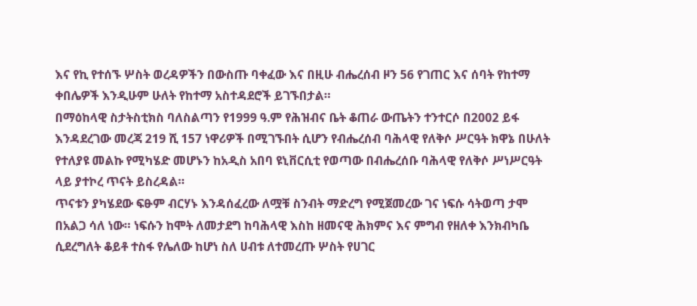እና የኪ የተሰኙ ሦስት ወረዳዎችን በውስጡ ባቀፈው እና በዚሁ ብሔረሰብ ዞን 56 የገጠር እና ሰባት የከተማ ቀበሌዎች እንዲሁም ሁለት የከተማ አስተዳደሮች ይገኙበታል።
በማዕከላዊ ስታትስቲክስ ባለስልጣን የ1999 ዓ.ም የሕዝብና ቤት ቆጠራ ውጤትን ተንተርሶ በ2002 ይፋ እንዳደረገው መረጃ 219 ሺ 157 ነዋሪዎች በሚገኙበት ሲሆን የብሔረሰብ ባሕላዊ የለቅሶ ሥርዓት ክዋኔ በሁለት የተለያዩ መልኩ የሚካሄድ መሆኑን ከአዲስ አበባ ዩኒቨርሲቲ የወጣው በብሔረሰቡ ባሕላዊ የለቅሶ ሥነሥርዓት ላይ ያተኮረ ጥናት ይስረዳል።
ጥናቱን ያካሄደው ፍፁም ብርሃኑ እንዳሰፈረው ለሟቹ ስንብት ማድረግ የሚጀመረው ገና ነፍሱ ሳትወጣ ታሞ በአልጋ ሳለ ነው። ነፍሱን ከሞት ለመታደግ ከባሕላዊ እስከ ዘመናዊ ሕክምና እና ምግብ የዘለቀ እንክብካቤ ሲደረግለት ቆይቶ ተስፋ የሌለው ከሆነ ስለ ሀብቱ ለተመረጡ ሦስት የሀገር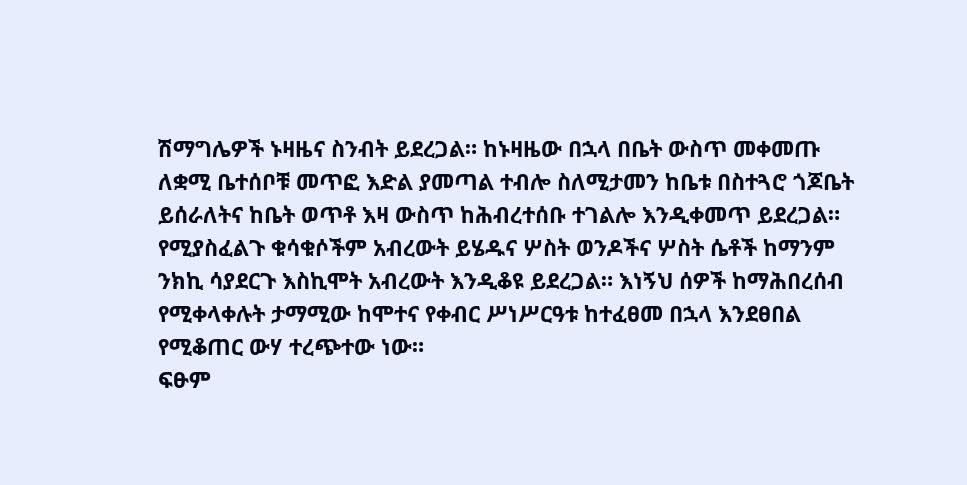ሽማግሌዎች ኑዛዜና ስንብት ይደረጋል። ከኑዛዜው በኋላ በቤት ውስጥ መቀመጡ ለቋሚ ቤተሰቦቹ መጥፎ እድል ያመጣል ተብሎ ስለሚታመን ከቤቱ በስተጓሮ ጎጆቤት ይሰራለትና ከቤት ወጥቶ እዛ ውስጥ ከሕብረተሰቡ ተገልሎ እንዲቀመጥ ይደረጋል። የሚያስፈልጉ ቁሳቁሶችም አብረውት ይሄዱና ሦስት ወንዶችና ሦስት ሴቶች ከማንም ንክኪ ሳያደርጉ እስኪሞት አብረውት እንዲቆዩ ይደረጋል። እነኝህ ሰዎች ከማሕበረሰብ የሚቀላቀሉት ታማሚው ከሞተና የቀብር ሥነሥርዓቱ ከተፈፀመ በኋላ እንደፀበል የሚቆጠር ውሃ ተረጭተው ነው።
ፍፁም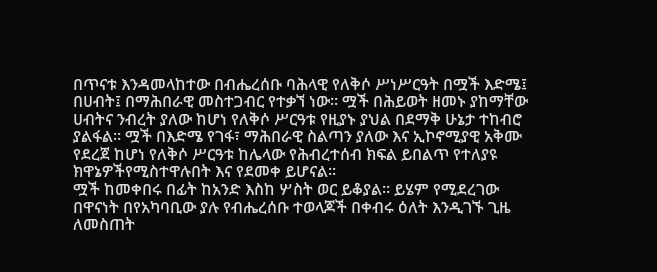በጥናቱ እንዳመላከተው በብሔረሰቡ ባሕላዊ የለቅሶ ሥነሥርዓት በሟች እድሜ፤ በሀብት፤ በማሕበራዊ መስተጋብር የተቃኘ ነው። ሟች በሕይወት ዘመኑ ያከማቸው ሀብትና ንብረት ያለው ከሆነ የለቅሶ ሥርዓቱ የዚያኑ ያህል በደማቅ ሁኔታ ተከብሮ ያልፋል። ሟች በእድሜ የገፋ፣ ማሕበራዊ ስልጣን ያለው እና ኢኮኖሚያዊ አቅሙ የደረጀ ከሆነ የለቅሶ ሥርዓቱ ከሌላው የሕብረተሰብ ክፍል ይበልጥ የተለያዩ ክዋኔዎችየሚስተዋሉበት እና የደመቀ ይሆናል።
ሟች ከመቀበሩ በፊት ከአንድ እስከ ሦስት ወር ይቆያል። ይሄም የሚደረገው በዋናነት በየአካባቢው ያሉ የብሔረሰቡ ተወላጆች በቀብሩ ዕለት እንዲገኙ ጊዜ ለመስጠት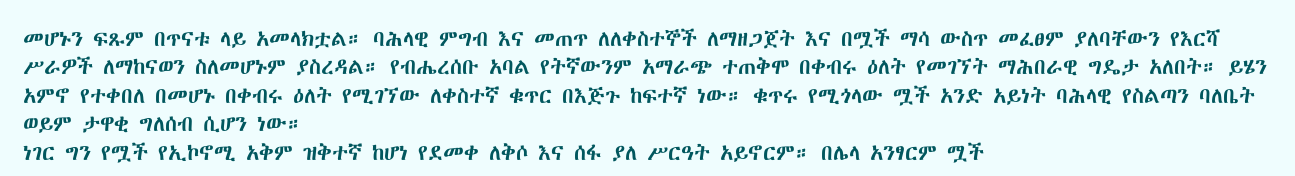መሆኑን ፍጹም በጥናቱ ላይ አመላክቷል። ባሕላዊ ምግብ እና መጠጥ ለለቀስተኞች ለማዘጋጀት እና በሟች ማሳ ውስጥ መፈፀም ያለባቸውን የእርሻ ሥራዎች ለማከናወን ስለመሆኑም ያስረዳል። የብሔረሰቡ አባል የትኛውንም አማራጭ ተጠቅሞ በቀብሩ ዕለት የመገኘት ማሕበራዊ ግዴታ አለበት። ይሄን አምኖ የተቀበለ በመሆኑ በቀብሩ ዕለት የሚገኘው ለቀስተኛ ቁጥር በእጅጉ ከፍተኛ ነው። ቁጥሩ የሚጎላው ሟች አንድ አይነት ባሕላዊ የስልጣን ባለቤት ወይም ታዋቂ ግለሰብ ሲሆን ነው።
ነገር ግን የሟች የኢኮኖሚ አቅም ዝቅተኛ ከሆነ የደመቀ ለቅሶ እና ሰፋ ያለ ሥርዓት አይኖርም። በሌላ አንፃርም ሟች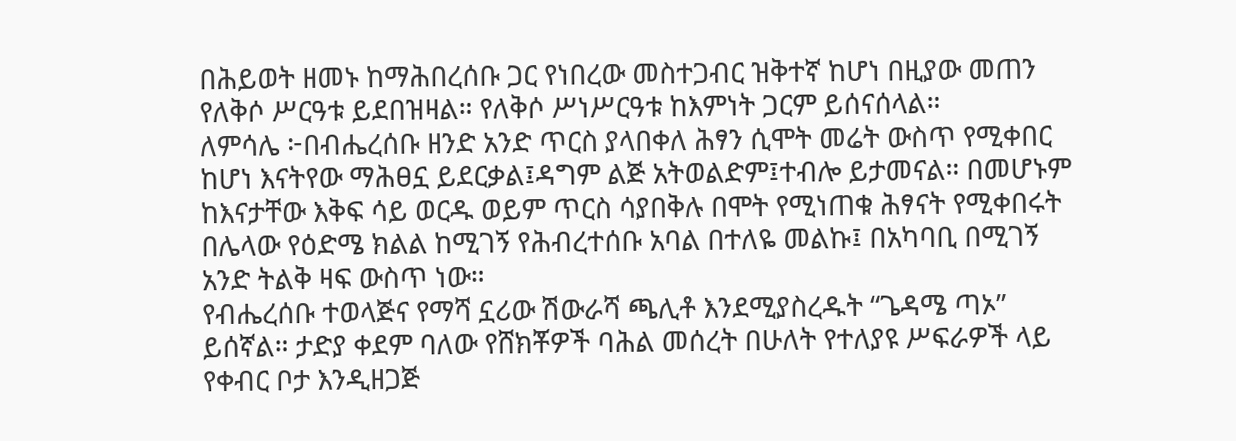በሕይወት ዘመኑ ከማሕበረሰቡ ጋር የነበረው መስተጋብር ዝቅተኛ ከሆነ በዚያው መጠን የለቅሶ ሥርዓቱ ይደበዝዛል። የለቅሶ ሥነሥርዓቱ ከእምነት ጋርም ይሰናሰላል።
ለምሳሌ ፦በብሔረሰቡ ዘንድ አንድ ጥርስ ያላበቀለ ሕፃን ሲሞት መሬት ውስጥ የሚቀበር ከሆነ እናትየው ማሕፀኗ ይደርቃል፤ዳግም ልጅ አትወልድም፤ተብሎ ይታመናል። በመሆኑም ከእናታቸው እቅፍ ሳይ ወርዱ ወይም ጥርስ ሳያበቅሉ በሞት የሚነጠቁ ሕፃናት የሚቀበሩት በሌላው የዕድሜ ክልል ከሚገኝ የሕብረተሰቡ አባል በተለዬ መልኩ፤ በአካባቢ በሚገኝ አንድ ትልቅ ዛፍ ውስጥ ነው።
የብሔረሰቡ ተወላጅና የማሻ ኗሪው ሽውራሻ ጫሊቶ እንደሚያስረዱት “ጌዳሜ ጣኦ” ይሰኛል። ታድያ ቀደም ባለው የሸክቾዎች ባሕል መሰረት በሁለት የተለያዩ ሥፍራዎች ላይ የቀብር ቦታ እንዲዘጋጅ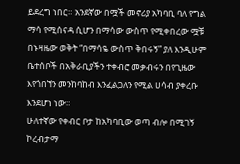ይደረግ ነበር። አንደኛው በሟች መኖሪያ አካባቢ ባለ የግል ማሳ የሚሰናዳ ሲሆን በማሳው ውስጥ የሚቀበረው ሟቹ በኑዛዜው ወቅት “በማሳዬ ውስጥ ቅበሩኝ” ያለ እንዲሁም ቤተሰቦች በአቅራቢያችን ተቀብሮ መቃብሩን በየጊዜው እየጎበኘን መንከባከብ እንፈልጋለን የሚል ሀሳብ ያቀረቡ እንደሆነ ነው።
ሁለተኛው የቀብር ቦታ ከአካባቢው ወጣ ብሎ በሚገኝ ኮረብታማ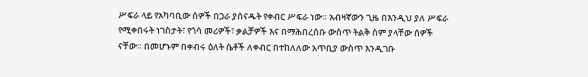ሥፍራ ላይ የአካባቢው ሰዎች በጋራ ያሰናዱት የቀብር ሥፍራ ነው። አብዛኛውን ጊዜ በእንዲህ ያለ ሥፍራ የሚቀበሩት ነገስታት፣ የጎሳ መሪዎች፣ ቃልቻዎች እና በማሕበረሰቡ ውስጥ ትልቅ ስም ያላቸው ሰዎች ናቸው። በመሆኑም በቀብሩ ዕለት ሴቶች ለቀብር በተከለለው አጥቢያ ውስጥ እንዲገቡ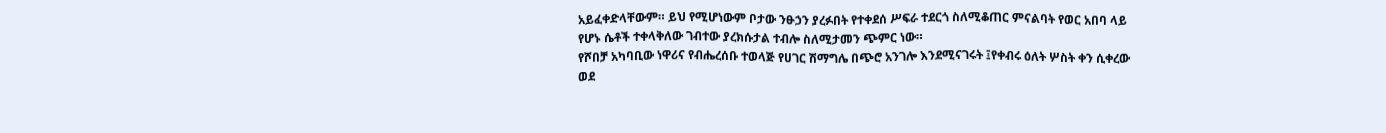አይፈቀድላቸውም። ይህ የሚሆነውም ቦታው ንፁኃን ያረፉበት የተቀደሰ ሥፍራ ተደርጎ ስለሚቆጠር ምናልባት የወር አበባ ላይ የሆኑ ሴቶች ተቀላቅለው ገብተው ያረክሱታል ተብሎ ስለሚታመን ጭምር ነው።
የሾበቻ አካባቢው ነዋሪና የብሔረሰቡ ተወላጅ የሀገር ሽማግሌ በጭሮ አንገሎ እንደሚናገሩት ፤የቀብሩ ዕለት ሦስት ቀን ሲቀረው ወደ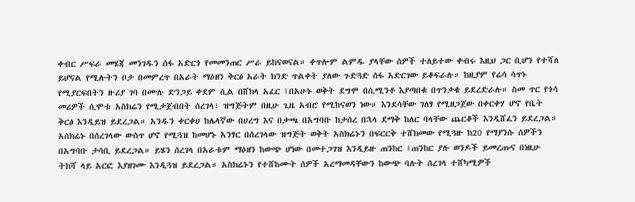ቀብር ሥፍራ መሄጃ መንገዱን ሰፋ አድርጎ የመመንጠር ሥራ ይከናወናል። ቀጥሎም ልምዱ ያላቸው ሰዎች ተለይተው ቀብሩ እዚህ ጋር ቢሆን የተሻለ ይሆናል የሚሉትን ቦታ በመምረጥ በአራት ማዕዘን ቅርፅ አራት ክንድ ጥልቀት ያለው ጉድጓድ ሰፋ አድርገው ይቆፍራሉ። ከዚያም የሬሳ ሳጥኑ የሚያርፍበትን ዙሪያ ገባ በሙሉ ድንጋይ ቀደም ሲል በሸክላ አፈር ፤በአሁኑ ወቅት ደግሞ በሲሚንቶ እያጣበቁ በጥንቃቄ ይደረድራሉ። ስመ ጥር የጎሳ መሪዎች ሲሞቱ አስክሬን የሚታጀብበት ሰረገላ፣ ዝግጅትም በዚሁ ጊዜ አብሮ የሚከናወን ነው። እንደሳቸው ገለፃ የሚዘጋጀው በቀርቀሃ ሆኖ የቤት ቅርፅ እንዲይዝ ይደረጋል። አንዱን ቀርቀሀ ከሌላኛው በሀረግ እና በቃጫ በአግባቡ ከታሰረ በኋላ ደማቅ ከለር ባላቸው ጨርቆች እንዲሸፈን ይደረጋል። አስክሬኑ በሰረገላው ውስጥ ሆኖ የሚጓዝ ከመሆኑ አንፃር በሰረገላው ዝግጅት ወቅት አስክሬኑን በፍርርቅ ተሸክመው የሚጓዙ ከ20 የማያንሱ ሰዎችን በአግባቡ ታሳቢ ይደረጋል። ይሄን ሰረገላ በአራቱም ማዕዘን ከውጭ ሆነው በመተጋገዝ እንዲይዙ ጠንከር ፤ጠንከር ያሉ ወንዶች ይመረጡና በነዚሁ ትከሻ ላይ አርፎ እያዘገሙ እንዲጓዝ ይደረጋል። አስክሬኑን የተሸከሙት ሰዎች አረማመዳቸውን ከውጭ ባሉት ሰረገላ ተሸካሚዎች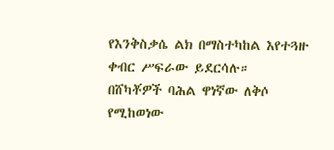የእንቅስቃሴ ልክ በማስተካከል እየተጓዙ ቀብር ሥፍራው ይደርሳሉ።
በሸካቾዎች ባሕል ዋነኛው ለቅሶ የሚከወነው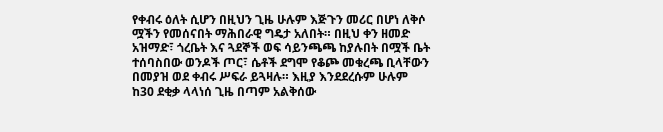የቀብሩ ዕለት ሲሆን በዚህን ጊዜ ሁሉም እጅጉን መሪር በሆነ ለቅሶ ሟችን የመሰናበት ማሕበራዊ ግዴታ አለበት። በዚህ ቀን ዘመድ አዝማድ፣ ጎረቤት እና ጓደኞች ወፍ ሳይንጫጫ ከያሉበት በሟች ቤት ተሰባስበው ወንዶች ጦር፣ ሴቶች ደግሞ የቆጮ መቁረጫ ቢላቸውን በመያዝ ወደ ቀብሩ ሥፍራ ይጓዛሉ። እዚያ እንደደረሱም ሁሉም ከ30 ደቂቃ ላላነሰ ጊዜ በጣም አልቅሰው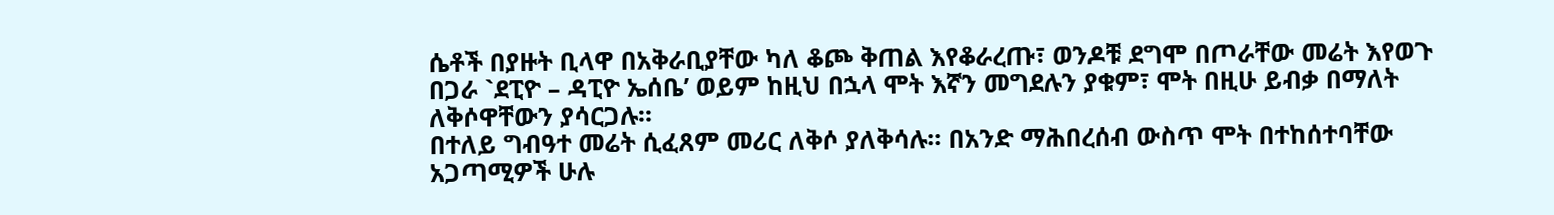ሴቶች በያዙት ቢላዋ በአቅራቢያቸው ካለ ቆጮ ቅጠል እየቆራረጡ፣ ወንዶቹ ደግሞ በጦራቸው መሬት እየወጉ በጋራ `ደፒዮ – ዳፒዮ ኤሰቤ’ ወይም ከዚህ በኋላ ሞት እኛን መግደሉን ያቁም፣ ሞት በዚሁ ይብቃ በማለት ለቅሶዋቸውን ያሳርጋሉ።
በተለይ ግብዓተ መሬት ሲፈጸም መሪር ለቅሶ ያለቅሳሉ። በአንድ ማሕበረሰብ ውስጥ ሞት በተከሰተባቸው አጋጣሚዎች ሁሉ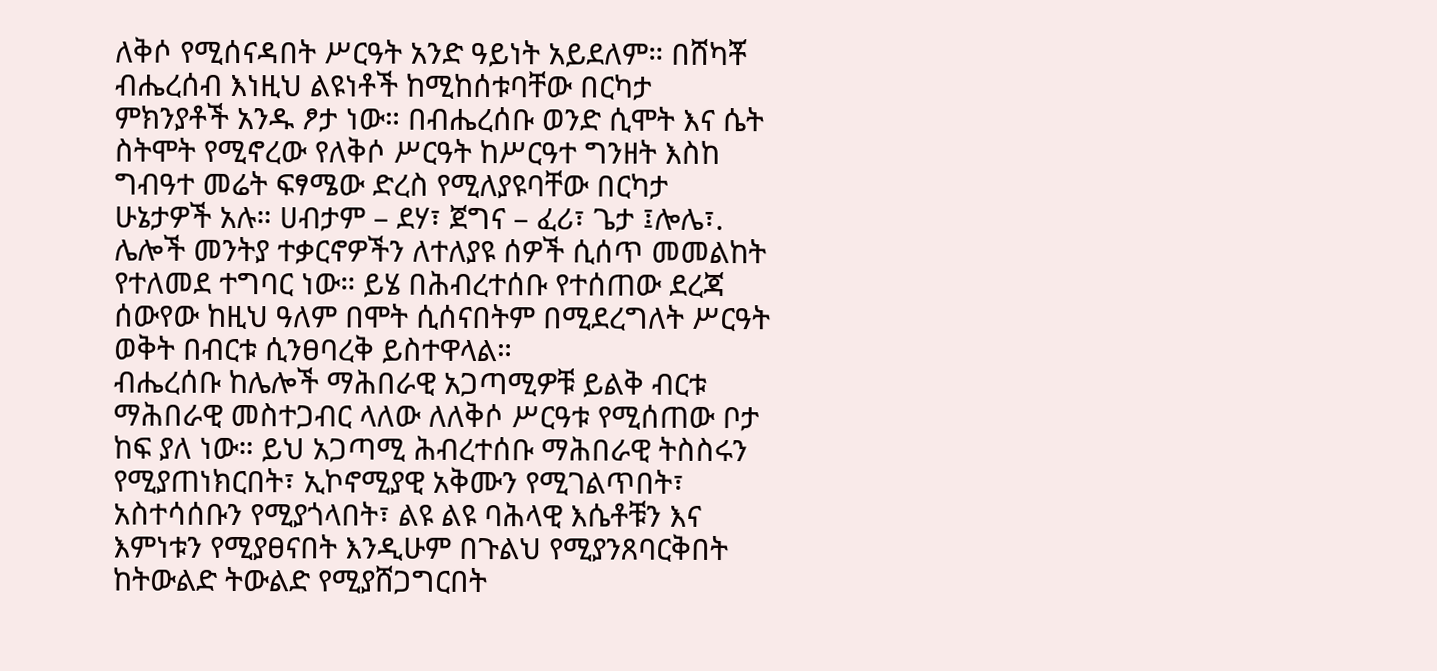ለቅሶ የሚሰናዳበት ሥርዓት አንድ ዓይነት አይደለም። በሸካቾ ብሔረሰብ እነዚህ ልዩነቶች ከሚከሰቱባቸው በርካታ ምክንያቶች አንዱ ፆታ ነው። በብሔረሰቡ ወንድ ሲሞት እና ሴት ስትሞት የሚኖረው የለቅሶ ሥርዓት ከሥርዓተ ግንዘት እስከ ግብዓተ መሬት ፍፃሜው ድረስ የሚለያዩባቸው በርካታ ሁኔታዎች አሉ። ሀብታም – ደሃ፣ ጀግና – ፈሪ፣ ጌታ ፤ሎሌ፣. ሌሎች መንትያ ተቃርኖዎችን ለተለያዩ ሰዎች ሲሰጥ መመልከት የተለመደ ተግባር ነው። ይሄ በሕብረተሰቡ የተሰጠው ደረጃ ሰውየው ከዚህ ዓለም በሞት ሲሰናበትም በሚደረግለት ሥርዓት ወቅት በብርቱ ሲንፀባረቅ ይስተዋላል።
ብሔረሰቡ ከሌሎች ማሕበራዊ አጋጣሚዎቹ ይልቅ ብርቱ ማሕበራዊ መስተጋብር ላለው ለለቅሶ ሥርዓቱ የሚሰጠው ቦታ ከፍ ያለ ነው። ይህ አጋጣሚ ሕብረተሰቡ ማሕበራዊ ትስስሩን የሚያጠነክርበት፣ ኢኮኖሚያዊ አቅሙን የሚገልጥበት፣ አስተሳሰቡን የሚያጎላበት፣ ልዩ ልዩ ባሕላዊ እሴቶቹን እና እምነቱን የሚያፀናበት እንዲሁም በጉልህ የሚያንጸባርቅበት ከትውልድ ትውልድ የሚያሸጋግርበት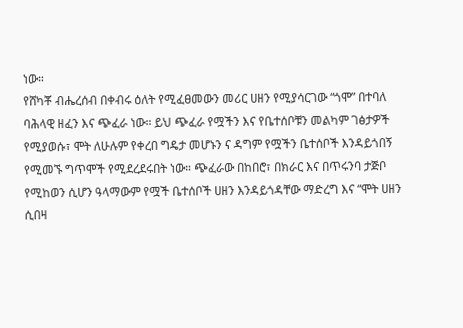ነው።
የሸካቾ ብሔረሰብ በቀብሩ ዕለት የሚፈፀመውን መሪር ሀዘን የሚያሳርገው “ጎሞ” በተባለ ባሕላዊ ዘፈን እና ጭፈራ ነው። ይህ ጭፈራ የሟችን እና የቤተሰቦቹን መልካም ገፅታዎች የሚያወሱ፣ ሞት ለሁሉም የቀረበ ግዴታ መሆኑን ና ዳግም የሟችን ቤተሰቦች እንዳይጎበኝ የሚመኙ ግጥሞች የሚደረደሩበት ነው። ጭፈራው በከበሮ፣ በክራር እና በጥሩንባ ታጅቦ የሚከወን ሲሆን ዓላማውም የሟች ቤተሰቦች ሀዘን እንዳይጎዳቸው ማድረግ እና “ሞት ሀዘን ሲበዛ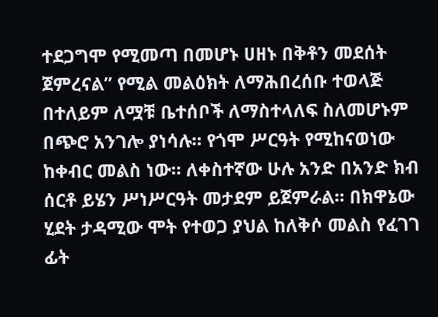ተደጋግሞ የሚመጣ በመሆኑ ሀዘኑ በቅቶን መደሰት ጀምረናል” የሚል መልዕክት ለማሕበረሰቡ ተወላጅ በተለይም ለሟቹ ቤተሰቦች ለማስተላለፍ ስለመሆኑም በጭሮ አንገሎ ያነሳሉ። የጎሞ ሥርዓት የሚከናወነው ከቀብር መልስ ነው። ለቀስተኛው ሁሉ አንድ በአንድ ክብ ሰርቶ ይሄን ሥነሥርዓት መታደም ይጀምራል። በክዋኔው ሂደት ታዳሚው ሞት የተወጋ ያህል ከለቅሶ መልስ የፈገገ ፊት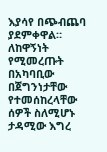እያሳየ በጭብጨባ ያደምቀዋል። ለከዋኝነት የሚመረጡት በአካባቢው በጀግንነታቸው የተመሰከረላቸው ሰዎች ስለሚሆኑ ታዳሚው እግረ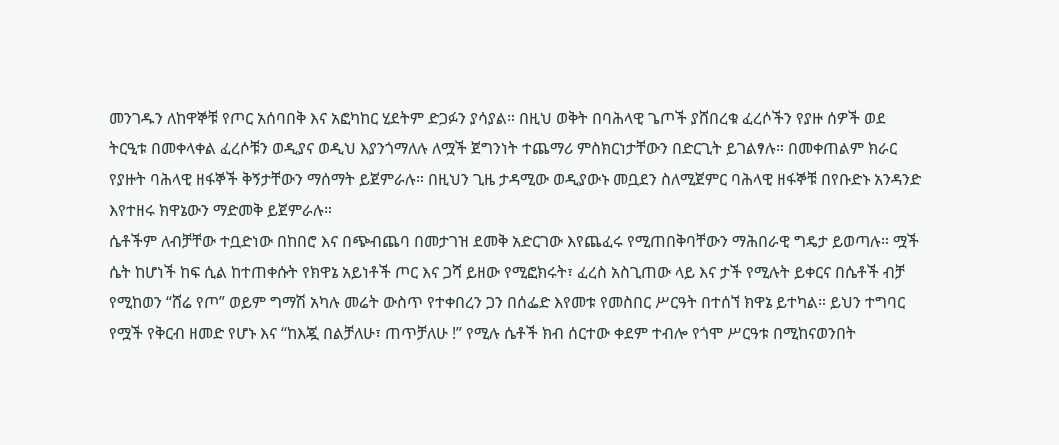መንገዱን ለከዋኞቹ የጦር አሰባበቅ እና አፎካከር ሂደትም ድጋፉን ያሳያል። በዚህ ወቅት በባሕላዊ ጌጦች ያሸበረቁ ፈረሶችን የያዙ ሰዎች ወደ ትርዒቱ በመቀላቀል ፈረሶቹን ወዲያና ወዲህ እያንጎማለሉ ለሟች ጀግንነት ተጨማሪ ምስክርነታቸውን በድርጊት ይገልፃሉ። በመቀጠልም ክራር የያዙት ባሕላዊ ዘፋኞች ቅኝታቸውን ማሰማት ይጀምራሉ። በዚህን ጊዜ ታዳሚው ወዲያውኑ መቧደን ስለሚጀምር ባሕላዊ ዘፋኞቹ በየቡድኑ አንዳንድ እየተዘሩ ክዋኔውን ማድመቅ ይጀምራሉ።
ሴቶችም ለብቻቸው ተቧድነው በከበሮ እና በጭብጨባ በመታገዝ ደመቅ አድርገው እየጨፈሩ የሚጠበቅባቸውን ማሕበራዊ ግዴታ ይወጣሉ። ሟች ሴት ከሆነች ከፍ ሲል ከተጠቀሱት የክዋኔ አይነቶች ጦር እና ጋሻ ይዘው የሚፎክሩት፣ ፈረስ አስጊጠው ላይ እና ታች የሚሉት ይቀርና በሴቶች ብቻ የሚከወን “ሸሬ የጦ” ወይም ግማሽ አካሉ መሬት ውስጥ የተቀበረን ጋን በሰፌድ እየመቱ የመስበር ሥርዓት በተሰኘ ክዋኔ ይተካል። ይህን ተግባር የሟች የቅርብ ዘመድ የሆኑ እና “ከእጇ በልቻለሁ፣ ጠጥቻለሁ !” የሚሉ ሴቶች ክብ ሰርተው ቀደም ተብሎ የጎሞ ሥርዓቱ በሚከናወንበት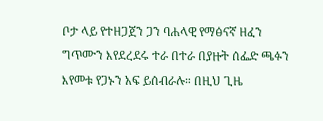ቦታ ላይ የተዘጋጀን ጋን ባሐላዊ የማፅናኛ ዘፈን ግጥሙን እየደረደሩ ተራ በተራ በያዙት ሰፌድ ጫፉን እየመቱ የጋኑን አፍ ይሰብራሉ። በዚህ ጊዜ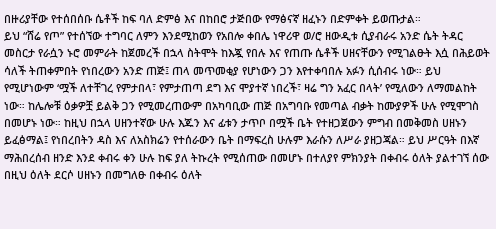በዙሪያቸው የተሰበሰቡ ሴቶች ከፍ ባለ ድምፅ እና በከበሮ ታጅበው የማፅናኛ ዘፈኑን በድምቀት ይወጡታል።
ይህ “ሸሬ የጦ” የተሰኘው ተግባር ለምን እንደሚከወን የአበሎ ቀበሌ ነዋሪዋ ወ/ሮ ዘውዲቱ ሲያብራሩ አንድ ሴት ትዳር መስርታ የራሷን ኑሮ መምራት ከጀመረች በኋላ ስትሞት ከእጇ የበሉ እና የጠጡ ሴቶች ሀዘናቸውን የሚገልፁት እሷ በሕይወት ሳለች ትጠቀምበት የነበረውን አንድ ጠጅ፤ ጠላ መጥመቂያ የሆነውን ጋን እየተቀባበሉ አፉን ሲሰብሩ ነው። ይህ የሚሆነውም ‘ሟች ለተቸገረ የምታበላ፣ የምታጠጣ ደግ እና ሞያተኛ ነበረች፣ ዛሬ ግን አፈር በላት’ የሚለውን ለማመልከት ነው። ከሌሎቹ ዕቃዎቿ ይልቅ ጋን የሚመረጠውም በአካባቢው ጠጅ በአግባቡ የመጣል ብቃት ከሙያዎች ሁሉ የሚሞገስ በመሆኑ ነው። ከዚህ በኋላ ሀዘንተኛው ሁሉ እጁን እና ፊቱን ታጥቦ በሟች ቤት የተዘጋጀውን ምግብ በመቅመስ ሀዘኑን ይፈፅማል፤ የነበረበትን ዳስ እና ለአስክሬን የተሰራውን ቤት በማፍረስ ሁሉም እራሱን ለሥራ ያዘጋጃል። ይህ ሥርዓት በእኛ ማሕበረሰብ ዘንድ እንደ ቀብሩ ቀን ሁሉ ከፍ ያለ ትኩረት የሚሰጠው በመሆኑ በተለያየ ምክንያት በቀብሩ ዕለት ያልተገኘ ሰው በዚህ ዕለት ደርሶ ሀዘኑን በመግለፁ በቀብሩ ዕለት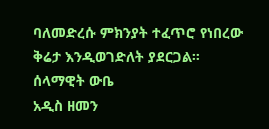ባለመድረሱ ምክንያት ተፈጥሮ የነበረው ቅሬታ እንዲወገድለት ያደርጋል።
ሰላማዊት ውቤ
አዲስ ዘመን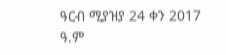ዓርብ ሚያዝያ 24 ቀን 2017 ዓ.ም